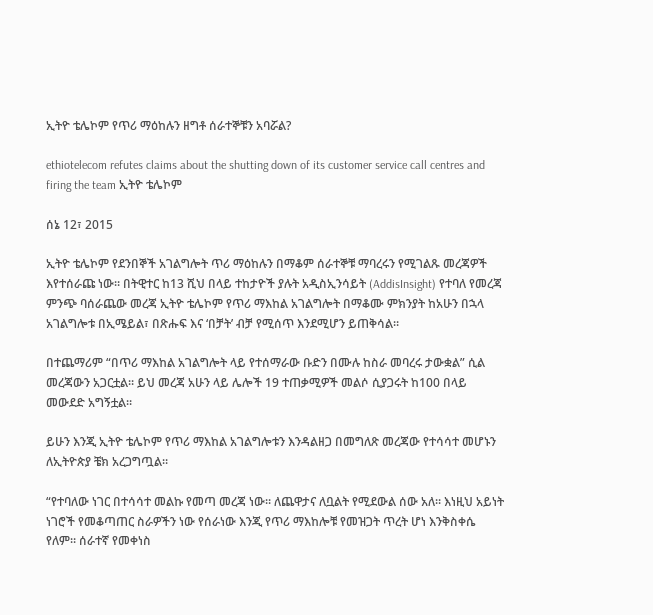ኢትዮ ቴሌኮም የጥሪ ማዕከሉን ዘግቶ ሰራተኞቹን አባሯል?

ethiotelecom refutes claims about the shutting down of its customer service call centres and firing the team ኢትዮ ቴሌኮም

ሰኔ 12፣ 2015

ኢትዮ ቴሌኮም የደንበኞች አገልግሎት ጥሪ ማዕከሉን በማቆም ሰራተኞቹ ማባረሩን የሚገልጹ መረጃዎች እየተሰራጩ ነው። በትዊተር ከ13 ሺህ በላይ ተከታዮች ያሉት አዲስኢንሳይት (AddisInsight) የተባለ የመረጃ ምንጭ ባሰራጨው መረጃ ኢትዮ ቴሌኮም የጥሪ ማእከል አገልግሎት በማቆሙ ምክንያት ከአሁን በኋላ  አገልግሎቱ በኢሜይል፣ በጽሑፍ እና ‘በቻት’ ብቻ የሚሰጥ እንደሚሆን ይጠቅሳል።

በተጨማሪም “በጥሪ ማእከል አገልግሎት ላይ የተሰማራው ቡድን በሙሉ ከስራ መባረሩ ታውቋል” ሲል መረጃውን አጋርቷል። ይህ መረጃ አሁን ላይ ሌሎች 19 ተጠቃሚዎች መልሶ ሲያጋሩት ከ100 በላይ መውደድ አግኝቷል።

ይሁን እንጂ ኢትዮ ቴሌኮም የጥሪ ማእከል አገልግሎቱን እንዳልዘጋ በመግለጽ መረጃው የተሳሳተ መሆኑን ለኢትዮጵያ ቼክ አረጋግጧል።

“የተባለው ነገር በተሳሳተ መልኩ የመጣ መረጃ ነው። ለጨዋታና ለቧልት የሚደውል ሰው አለ። እነዚህ አይነት ነገሮች የመቆጣጠር ስራዎችን ነው የሰራነው እንጂ የጥሪ ማእከሎቹ የመዝጋት ጥረት ሆነ እንቅስቀሴ የለም። ሰራተኛ የመቀነስ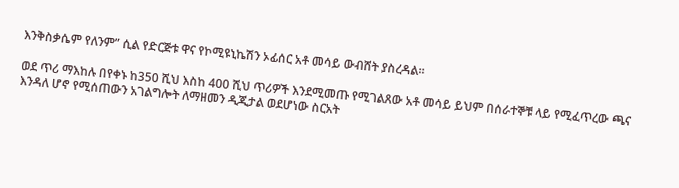እንቅስቃሴም የለንም” ሲል የድርጅቱ ዋና የኮሚዩኒኬሽን ኦፊሰር አቶ መሳይ ውብሸት ያስረዳል።

ወደ ጥሪ ማእከሉ በየቀኑ ከ350 ሺህ እስከ 400 ሺህ ጥሪዎች እንደሚመጡ የሚገልጸው አቶ መሳይ ይህም በሰራተኞቹ ላይ የሚፈጥረው ጫና እንዳለ ሆኖ የሚሰጠውን አገልግሎት ለማዘመን ዲጂታል ወደሆነው ስርአት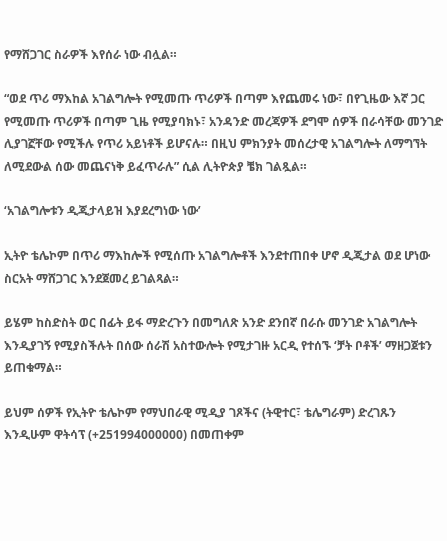የማሸጋገር ስራዎች እየሰራ ነው ብሏል።

“ወደ ጥሪ ማእከል አገልግሎት የሚመጡ ጥሪዎች በጣም እየጨመሩ ነው፣ በየጊዜው እኛ ጋር የሚመጡ ጥሪዎች በጣም ጊዜ የሚያባክኑ፣ አንዳንድ መረጃዎች ደግሞ ሰዎች በራሳቸው መንገድ ሊያገኟቸው የሚችሉ የጥሪ አይነቶች ይሆናሉ። በዚህ ምክንያት መሰረታዊ አገልግሎት ለማግኘት ለሚደውል ሰው መጨናነቅ ይፈጥራሉ” ሲል ሊትዮጵያ ቼክ ገልጿል።

‘አገልግሎቱን ዲጂታላይዝ እያደረግነው ነው’

ኢትዮ ቴሌኮም በጥሪ ማእከሎች የሚሰጡ አገልግሎቶች እንደተጠበቀ ሆኖ ዲጂታል ወደ ሆነው ስርአት ማሸጋገር እንደጀመረ ይገልጻል።

ይሄም ከስድስት ወር በፊት ይፋ ማድረጉን በመግለጽ አንድ ደንበኛ በራሱ መንገድ አገልግሎት እንዲያገኝ የሚያስችሉት በሰው ሰራሽ አስተውሎት የሚታገዙ አርዲ የተሰኙ ‘ቻት ቦቶች’ ማዘጋጀቱን ይጠቁማል።

ይህም ሰዎች የኢትዮ ቴሌኮም የማህበራዊ ሚዲያ ገጾችና (ትዊተር፣ ቴሌግራም) ድረገጹን እንዲሁም ዋትሳፕ (+251994000000) በመጠቀም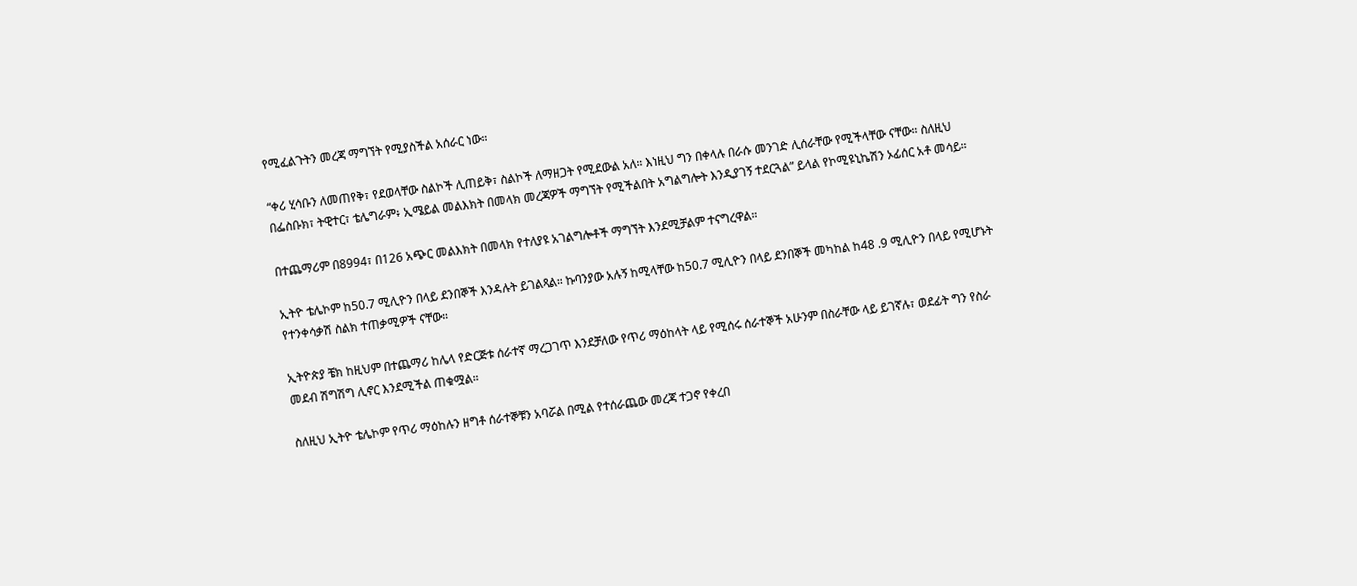የሚፈልጉትን መረጃ ማግኘት የሚያስችል አሰራር ነው።

“ቀሪ ሂሳቡን ለመጠየቅ፣ የደወላቸው ስልኮች ሊጠይቅ፣ ስልኮች ለማዘጋት የሚደውል አለ። እነዚህ ግን በቀላሉ በራሱ መንገድ ሊሰራቸው የሚችላቸው ናቸው። ስለዚህ በፌስቡክ፣ ትዊተር፣ ቴሌግራም፥ ኢሜይል መልእክት በመላክ መረጃዎች ማግኘት የሚችልበት አግልግሎት እንዲያገኝ ተደርጓል” ይላል የኮሚዩኒኬሽን ኦፊሰር አቶ መሳይ።

በተጨማሪም በ8994፣ በ126 አጭር መልእክት በመላክ የተለያዩ አገልግሎቶች ማግኘት እንደሚቻልም ተናግረዋል።

ኢትዮ ቴሌኮም ከ50.7 ሚሊዮን በላይ ደንበኞች እንዳሉት ይገልጻል። ኩባንያው አሉኝ ከሚላቸው ከ50.7 ሚሊዮን በላይ ደንበኞች መካከል ከ48 .9 ሚሊዮን በላይ የሚሆኑት የተንቀሳቃሽ ስልክ ተጠቃሚዎች ናቸው።

ኢትዮጵያ ቼክ ከዚህም በተጨማሪ ከሌላ የድርጅቱ ሰራተኛ ማረጋገጥ እንደቻለው የጥሪ ማዕከላት ላይ የሚሰሩ ሰራተኞች አሁንም በስራቸው ላይ ይገኛሉ፣ ወደፊት ግን የስራ መደብ ሽግሽግ ሊኖር እንደሚችል ጠቁሟል።

ስለዚህ ኢትዮ ቴሌኮም የጥሪ ማዕከሉን ዘግቶ ሰራተኞቹን አባሯል በሚል የተሰራጨው መረጃ ተጋኖ የቀረበ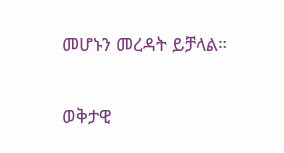መሆኑን መረዳት ይቻላል።

ወቅታዊ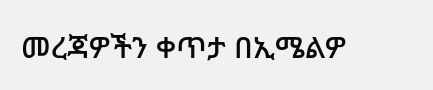መረጃዎችን ቀጥታ በኢሜልዎ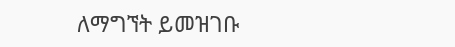ለማግኘት ይመዝገቡ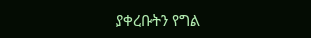ያቀረቡትን የግል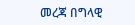መረጃ በግላዊ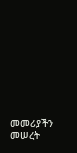መመሪያችን መሠረት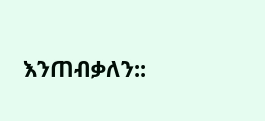እንጠብቃለን::